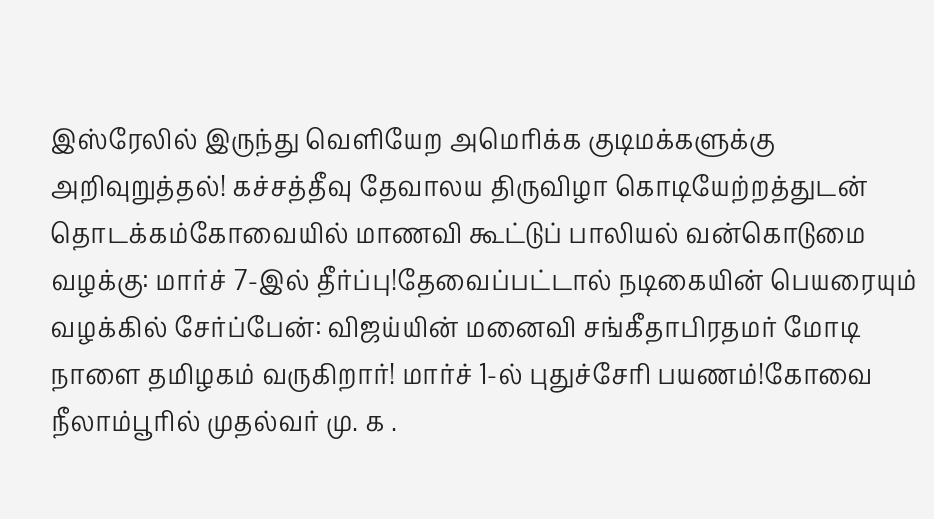இஸ்ரேலில் இருந்து வெளியேற அமெரிக்க குடிமக்களுக்கு அறிவுறுத்தல்! கச்சத்தீவு தேவாலய திருவிழா கொடியேற்றத்துடன் தொடக்கம்கோவையில் மாணவி கூட்டுப் பாலியல் வன்கொடுமை வழக்கு: மார்ச் 7-இல் தீர்ப்பு!தேவைப்பட்டால் நடிகையின் பெயரையும் வழக்கில் சேர்ப்பேன்: விஜய்யின் மனைவி சங்கீதாபிரதமர் மோடி நாளை தமிழகம் வருகிறார்! மார்ச் 1-ல் புதுச்சேரி பயணம்!கோவை நீலாம்பூரில் முதல்வர் மு. க .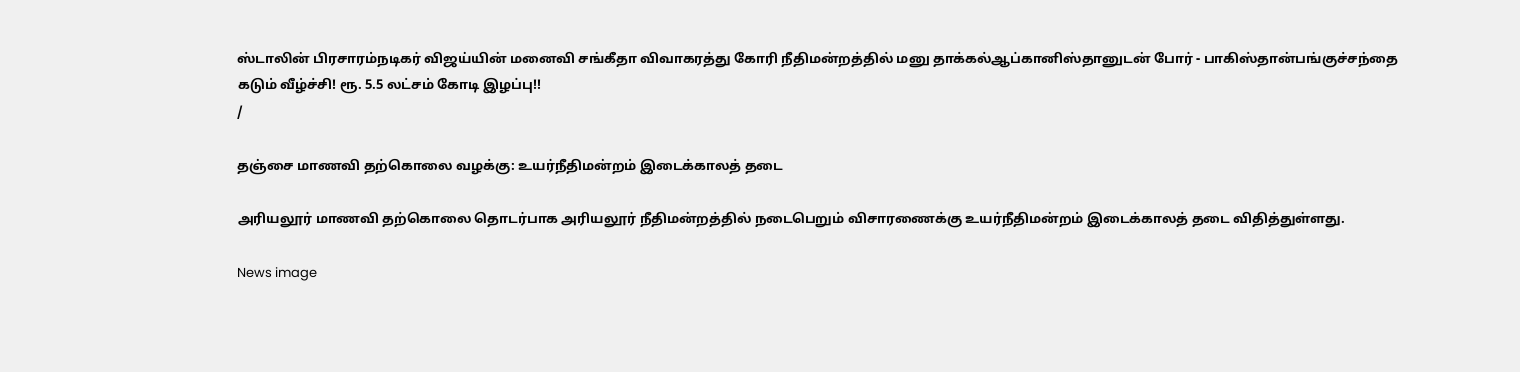ஸ்டாலின் பிரசாரம்நடிகர் விஜய்யின் மனைவி சங்கீதா விவாகரத்து கோரி நீதிமன்றத்தில் மனு தாக்கல்ஆப்கானிஸ்தானுடன் போர் - பாகிஸ்தான்பங்குச்சந்தை கடும் வீழ்ச்சி! ரூ. 5.5 லட்சம் கோடி இழப்பு!!
/

தஞ்சை மாணவி தற்கொலை வழக்கு: உயர்நீதிமன்றம் இடைக்காலத் தடை

அரியலூர் மாணவி தற்கொலை தொடர்பாக அரியலூர் நீதிமன்றத்தில் நடைபெறும் விசாரணைக்கு உயர்நீதிமன்றம் இடைக்காலத் தடை விதித்துள்ளது.

News image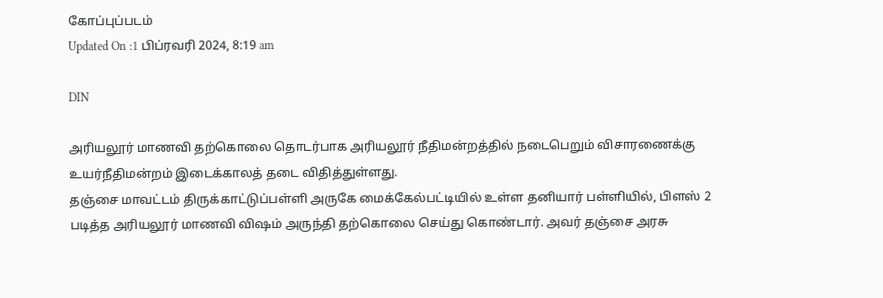கோப்புப்படம்
Updated On :1 பிப்ரவரி 2024, 8:19 am

DIN

அரியலூர் மாணவி தற்கொலை தொடர்பாக அரியலூர் நீதிமன்றத்தில் நடைபெறும் விசாரணைக்கு உயர்நீதிமன்றம் இடைக்காலத் தடை விதித்துள்ளது.
தஞ்சை மாவட்டம் திருக்காட்டுப்பள்ளி அருகே மைக்கேல்பட்டியில் உள்ள தனியார் பள்ளியில், பிளஸ் 2 படித்த அரியலூர் மாணவி விஷம் அருந்தி தற்கொலை செய்து கொண்டார். அவர் தஞ்சை அரசு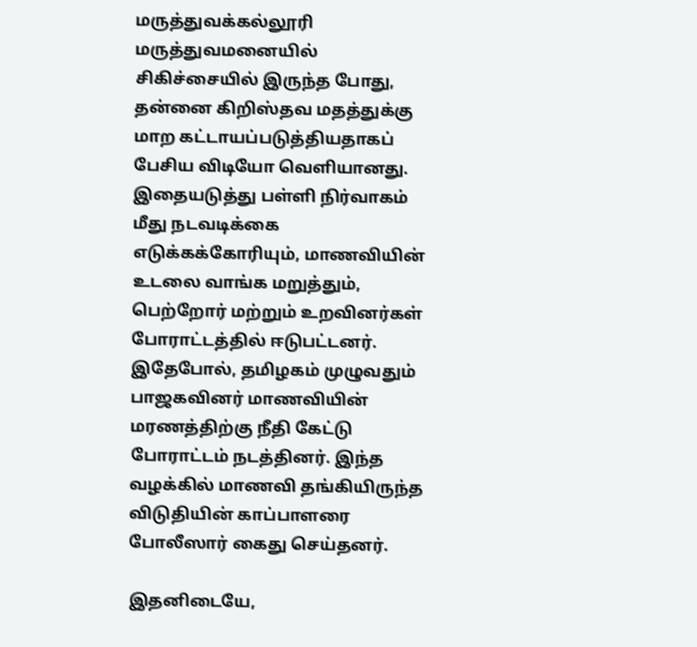மருத்துவக்கல்லூரி மருத்துவமனையில் சிகிச்சையில் இருந்த போது, தன்னை கிறிஸ்தவ மதத்துக்கு மாற கட்டாயப்படுத்தியதாகப் பேசிய விடியோ வெளியானது.
இதையடுத்து பள்ளி நிர்வாகம் மீது நடவடிக்கை எடுக்கக்கோரியும், மாணவியின் உடலை வாங்க மறுத்தும், பெற்றோர் மற்றும் உறவினர்கள் போராட்டத்தில் ஈடுபட்டனர். இதேபோல், தமிழகம் முழுவதும் பாஜகவினர் மாணவியின் மரணத்திற்கு நீதி கேட்டு போராட்டம் நடத்தினர். இந்த வழக்கில் மாணவி தங்கியிருந்த விடுதியின் காப்பாளரை போலீஸார் கைது செய்தனர்.

இதனிடையே,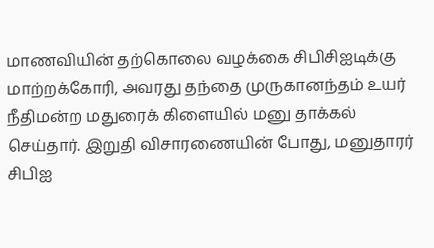மாணவியின் தற்கொலை வழக்கை சிபிசிஐடிக்கு மாற்றக்கோரி, அவரது தந்தை முருகானந்தம் உயர் நீதிமன்ற மதுரைக் கிளையில் மனு தாக்கல் செய்தார். இறுதி விசாரணையின் போது, மனுதாரர் சிபிஐ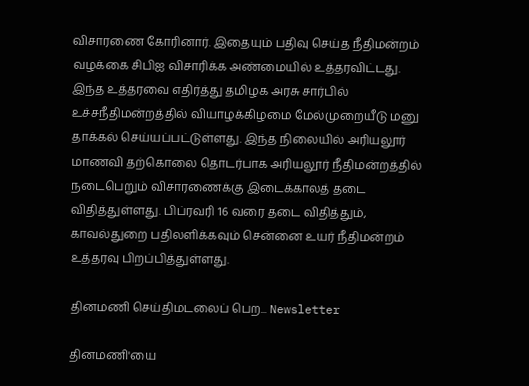விசாரணை கோரினார். இதையும் பதிவு செய்த நீதிமன்றம் வழக்கை சிபிஐ விசாரிக்க அண்மையில் உத்தரவிட்டது.
இந்த உத்தரவை எதிர்த்து தமிழக அரசு சார்பில் உச்சநீதிமன்றத்தில் வியாழக்கிழமை மேல்முறையீடு மனு தாக்கல் செய்யப்பட்டுள்ளது. இந்த நிலையில் அரியலூர் மாணவி தற்கொலை தொடர்பாக அரியலூர் நீதிமன்றத்தில் நடைபெறும் விசாரணைக்கு இடைக்காலத் தடை விதித்துள்ளது. பிப்ரவரி 16 வரை தடை விதித்தும், காவல்துறை பதிலளிக்கவும் சென்னை உயர் நீதிமன்றம் உத்தரவு பிறப்பித்துள்ளது.

தினமணி செய்திமடலைப் பெற... Newsletter

தினமணி'யை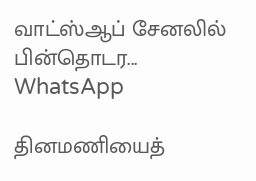வாட்ஸ்ஆப் சேனலில் பின்தொடர... WhatsApp

தினமணியைத்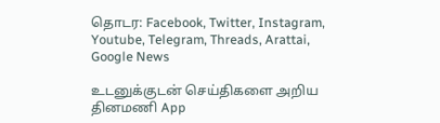தொடர: Facebook, Twitter, Instagram, Youtube, Telegram, Threads, Arattai, Google News

உடனுக்குடன் செய்திகளை அறிய தினமணி App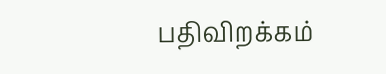பதிவிறக்கம்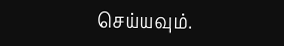செய்யவும்.